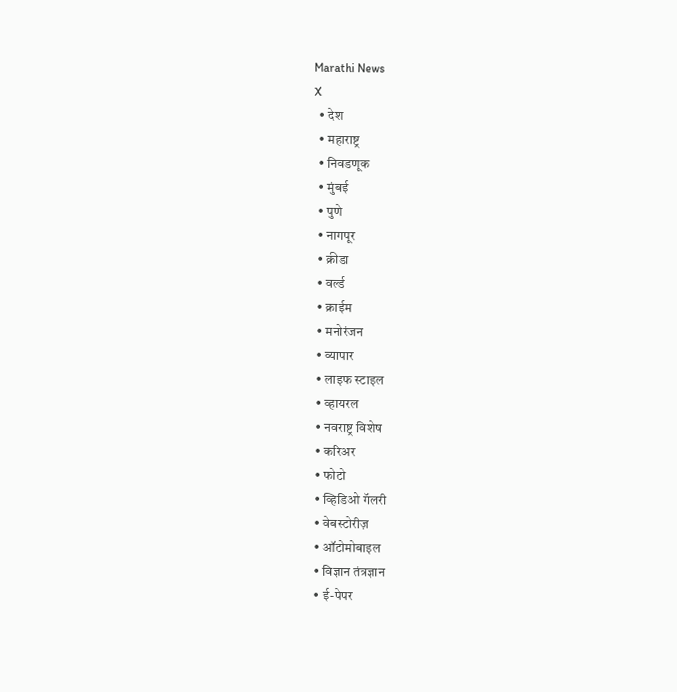Marathi News
X
  • देश
  • महाराष्ट्र
  • निवडणूक
  • मुंबई
  • पुणे
  • नागपूर
  • क्रीडा
  • वर्ल्ड
  • क्राईम
  • मनोरंजन
  • व्यापार
  • लाइफ स्टाइल
  • व्हायरल
  • नवराष्ट्र विशेष
  • करिअर
  • फोटो
  • व्हिडिओ गॅलरी
  • वेबस्टोरीज़
  • ऑटोमोबाइल
  • विज्ञान तंत्रज्ञान
  • ई-पेपर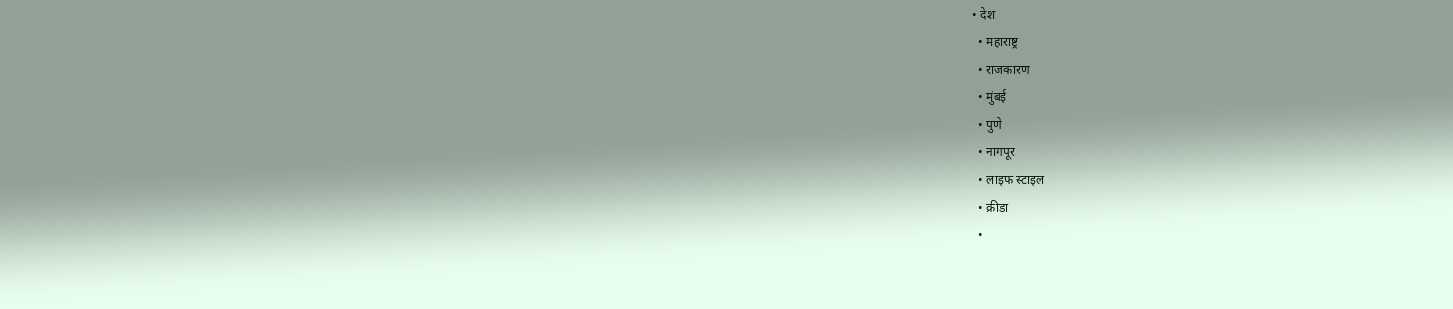• देश
  • महाराष्ट्र
  • राजकारण
  • मुंबई
  • पुणे
  • नागपूर
  • लाइफ स्टाइल
  • क्रीडा
  •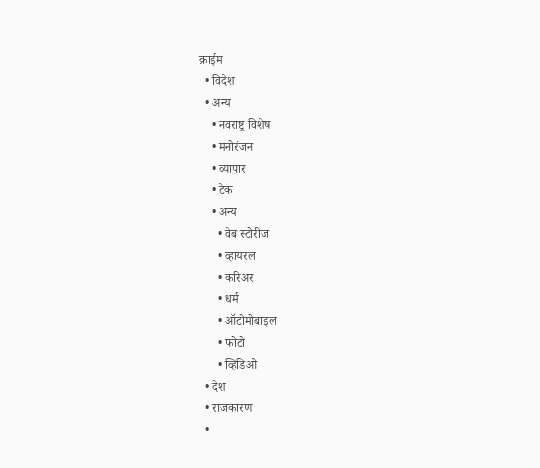क्राईम
  • विदेश
  • अन्य
    • नवराष्ट्र विशेष
    • मनोरंजन
    • व्यापार
    • टेक
    • अन्य
      • वेब स्टोरीज
      • व्हायरल
      • करिअर
      • धर्म
      • ऑटोमोबाइल
      • फोटो
      • व्हिडिओ
  • देश
  • राजकारण
  •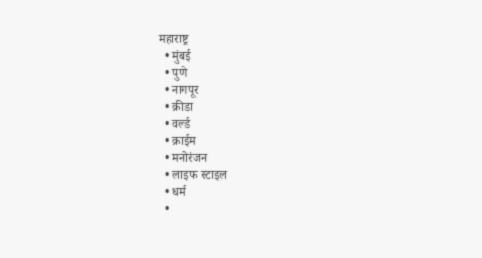महाराष्ट्र
  • मुंबई
  • पुणे
  • नागपूर
  • क्रीडा
  • वर्ल्ड
  • क्राईम
  • मनोरंजन
  • लाइफ स्टाइल
  • धर्म
  •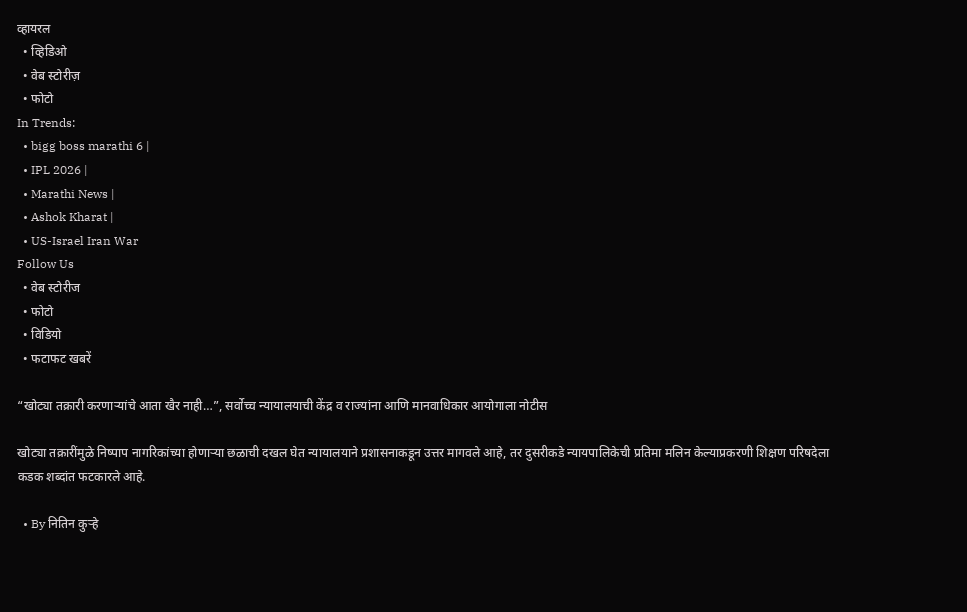व्हायरल
  • व्हिडिओ
  • वेब स्टोरीज़
  • फोटो
In Trends:
  • bigg boss marathi 6 |
  • IPL 2026 |
  • Marathi News |
  • Ashok Kharat |
  • US-Israel Iran War
Follow Us
  • वेब स्टोरीज
  • फोटो
  • विडियो
  • फटाफट खबरें

“खोट्या तक्रारी करणाऱ्यांचे आता खैर नाही…”, सर्वोच्च न्यायालयाची केंद्र व राज्यांना आणि मानवाधिकार आयोगाला नोटीस

खोट्या तक्रारींमुळे निष्पाप नागरिकांच्या होणाऱ्या छळाची दखल घेत न्यायालयाने प्रशासनाकडून उत्तर मागवले आहे, तर दुसरीकडे न्यायपालिकेची प्रतिमा मलिन केल्याप्रकरणी शिक्षण परिषदेला कडक शब्दांत फटकारले आहे.

  • By नितिन कुऱ्हे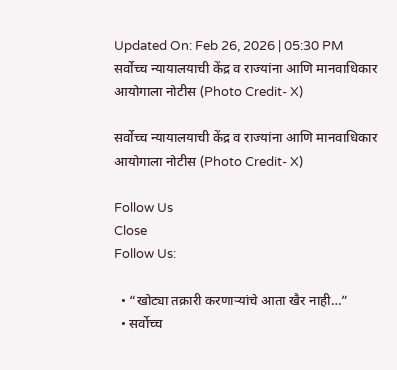Updated On: Feb 26, 2026 | 05:30 PM
सर्वोच्च न्यायालयाची केंद्र व राज्यांना आणि मानवाधिकार आयोगाला नोटीस (Photo Credit- X)

सर्वोच्च न्यायालयाची केंद्र व राज्यांना आणि मानवाधिकार आयोगाला नोटीस (Photo Credit- X)

Follow Us
Close
Follow Us:

  • “खोट्या तक्रारी करणाऱ्यांचे आता खैर नाही…”
  • सर्वोच्च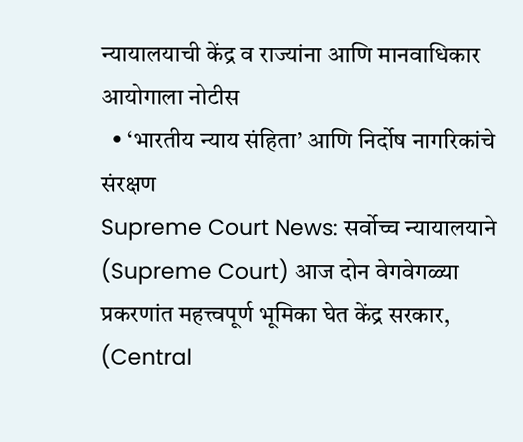न्यायालयाची केंद्र व राज्यांना आणि मानवाधिकार आयोगाला नोटीस
  • ‘भारतीय न्याय संहिता’ आणि निर्दोष नागरिकांचे संरक्षण
Supreme Court News: सर्वोच्च न्यायालयाने (Supreme Court) आज दोन वेगवेगळ्या प्रकरणांत महत्त्वपूर्ण भूमिका घेत केंद्र सरकार, (Central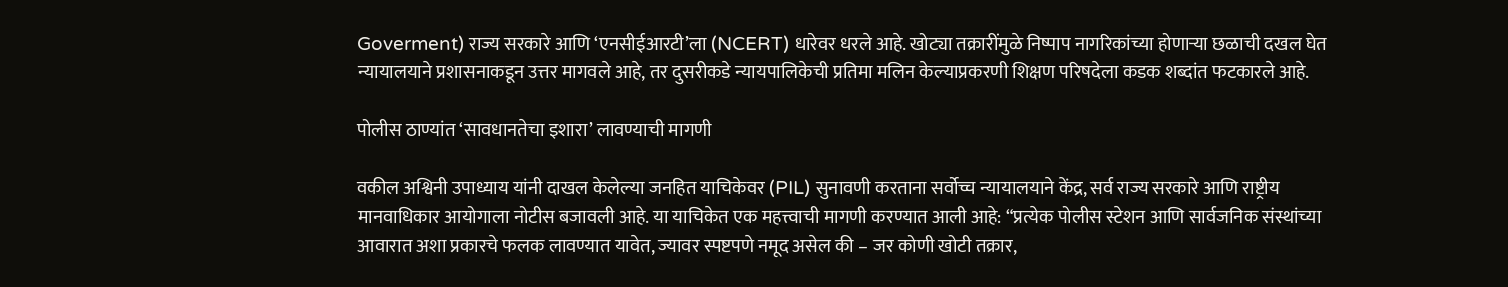Goverment) राज्य सरकारे आणि ‘एनसीईआरटी’ला (NCERT) धारेवर धरले आहे. खोट्या तक्रारींमुळे निष्पाप नागरिकांच्या होणाऱ्या छळाची दखल घेत न्यायालयाने प्रशासनाकडून उत्तर मागवले आहे, तर दुसरीकडे न्यायपालिकेची प्रतिमा मलिन केल्याप्रकरणी शिक्षण परिषदेला कडक शब्दांत फटकारले आहे.

पोलीस ठाण्यांत ‘सावधानतेचा इशारा’ लावण्याची मागणी

वकील अश्विनी उपाध्याय यांनी दाखल केलेल्या जनहित याचिकेवर (PIL) सुनावणी करताना सर्वोच्च न्यायालयाने केंद्र, सर्व राज्य सरकारे आणि राष्ट्रीय मानवाधिकार आयोगाला नोटीस बजावली आहे. या याचिकेत एक महत्त्वाची मागणी करण्यात आली आहे: “प्रत्येक पोलीस स्टेशन आणि सार्वजनिक संस्थांच्या आवारात अशा प्रकारचे फलक लावण्यात यावेत, ज्यावर स्पष्टपणे नमूद असेल की – जर कोणी खोटी तक्रार,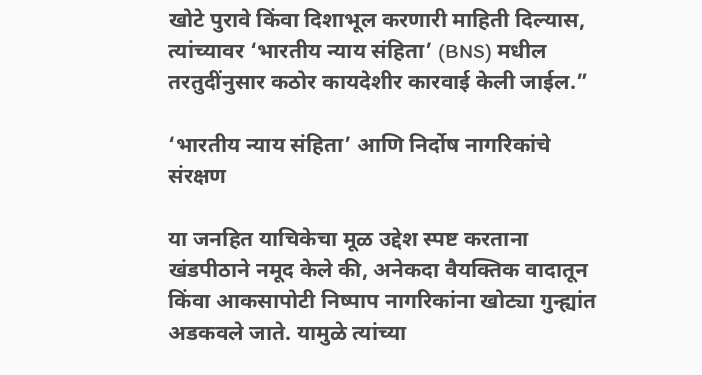खोटे पुरावे किंवा दिशाभूल करणारी माहिती दिल्यास, त्यांच्यावर ‘भारतीय न्याय संहिता’ (BNS) मधील तरतुदींनुसार कठोर कायदेशीर कारवाई केली जाईल.”

‘भारतीय न्याय संहिता’ आणि निर्दोष नागरिकांचे संरक्षण

या जनहित याचिकेचा मूळ उद्देश स्पष्ट करताना खंडपीठाने नमूद केले की, अनेकदा वैयक्तिक वादातून किंवा आकसापोटी निष्पाप नागरिकांना खोट्या गुन्ह्यांत अडकवले जाते. यामुळे त्यांच्या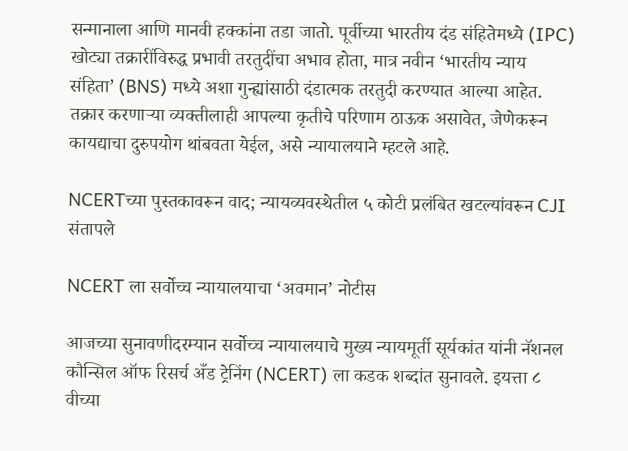सन्मानाला आणि मानवी हक्कांना तडा जातो. पूर्वीच्या भारतीय दंड संहितेमध्ये (IPC) खोट्या तक्रारींविरुद्ध प्रभावी तरतुदींचा अभाव होता, मात्र नवीन ‘भारतीय न्याय संहिता’ (BNS) मध्ये अशा गुन्ह्यांसाठी दंडात्मक तरतुदी करण्यात आल्या आहेत. तक्रार करणाऱ्या व्यक्तीलाही आपल्या कृतीचे परिणाम ठाऊक असावेत, जेणेकरून कायद्याचा दुरुपयोग थांबवता येईल, असे न्यायालयाने म्हटले आहे.

NCERTच्या पुस्तकावरून वाद; न्यायव्यवस्थेतील ५ कोटी प्रलंबित खटल्यांवरून CJI संतापले

NCERT ला सर्वोच्च न्यायालयाचा ‘अवमान’ नोटीस

आजच्या सुनावणीदरम्यान सर्वोच्च न्यायालयाचे मुख्य न्यायमूर्ती सूर्यकांत यांनी नॅशनल कौन्सिल ऑफ रिसर्च अँड ट्रेनिंग (NCERT) ला कडक शब्दांत सुनावले. इयत्ता ८ वीच्या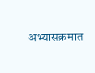अभ्यासक्रमात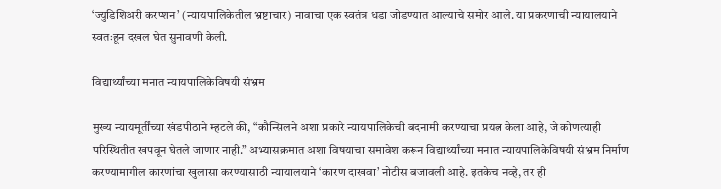‘ज्युडिशिअरी करप्शन’ (न्यायपालिकेतील भ्रष्टाचार) नावाचा एक स्वतंत्र धडा जोडण्यात आल्याचे समोर आले. या प्रकरणाची न्यायालयाने स्वतःहून दखल घेत सुनावणी केली.

विद्यार्थ्यांच्या मनात न्यायपालिकेविषयी संभ्रम

मुख्य न्यायमूर्तींच्या खंडपीठाने म्हटले की, “कौन्सिलने अशा प्रकारे न्यायपालिकेची बदनामी करण्याचा प्रयत्न केला आहे, जे कोणत्याही परिस्थितीत खपवून घेतले जाणार नाही.” अभ्यासक्रमात अशा विषयाचा समावेश करून विद्यार्थ्यांच्या मनात न्यायपालिकेविषयी संभ्रम निर्माण करण्यामागील कारणांचा खुलासा करण्यासाठी न्यायालयाने ‘कारण दाखवा’ नोटीस बजावली आहे. इतकेच नव्हे, तर ही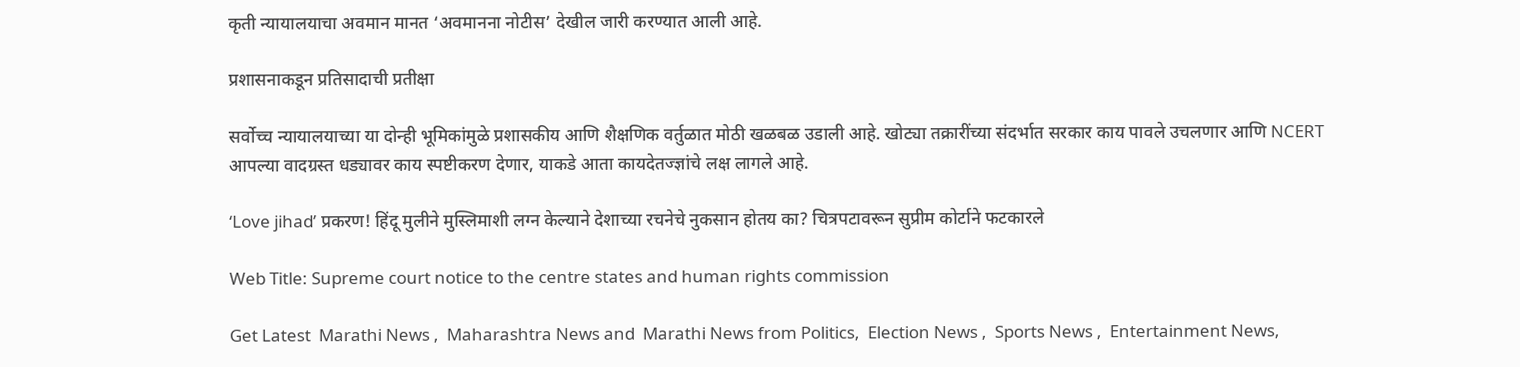कृती न्यायालयाचा अवमान मानत ‘अवमानना नोटीस’ देखील जारी करण्यात आली आहे.

प्रशासनाकडून प्रतिसादाची प्रतीक्षा

सर्वोच्च न्यायालयाच्या या दोन्ही भूमिकांमुळे प्रशासकीय आणि शैक्षणिक वर्तुळात मोठी खळबळ उडाली आहे. खोट्या तक्रारींच्या संदर्भात सरकार काय पावले उचलणार आणि NCERT आपल्या वादग्रस्त धड्यावर काय स्पष्टीकरण देणार, याकडे आता कायदेतज्ज्ञांचे लक्ष लागले आहे.

‘Love jihad’ प्रकरण! हिंदू मुलीने मुस्लिमाशी लग्न केल्याने देशाच्या रचनेचे नुकसान होतय का? चित्रपटावरून सुप्रीम कोर्टाने फटकारले

Web Title: Supreme court notice to the centre states and human rights commission

Get Latest  Marathi News ,  Maharashtra News and  Marathi News from Politics,  Election News ,  Sports News ,  Entertainment News,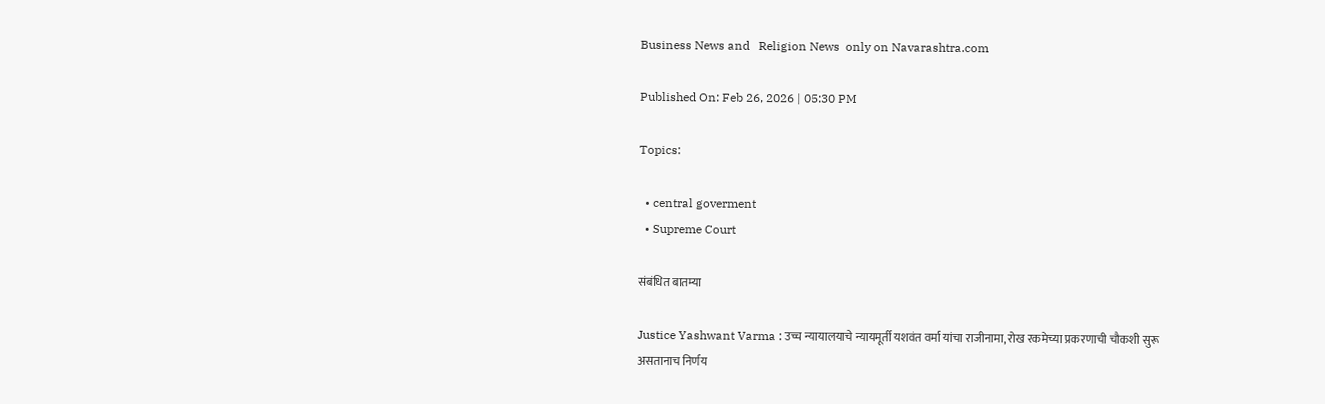Business News and   Religion News  only on Navarashtra.com

Published On: Feb 26, 2026 | 05:30 PM

Topics:

  • central goverment
  • Supreme Court

संबंधित बातम्या

Justice Yashwant Varma : उच्च न्यायालयाचे न्यायमूर्ती यशवंत वर्मा यांचा राजीनामा, रोख रकमेच्या प्रकरणाची चौकशी सुरू असतानाच निर्णय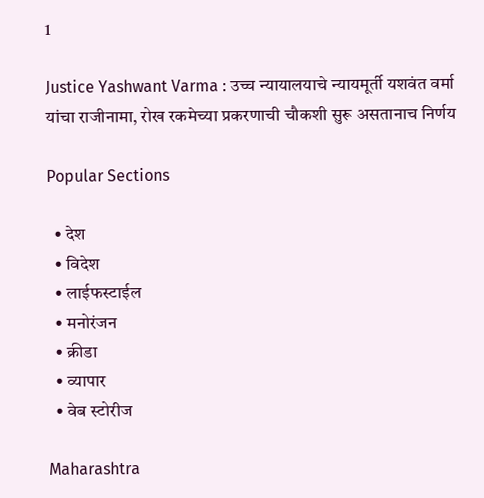1

Justice Yashwant Varma : उच्च न्यायालयाचे न्यायमूर्ती यशवंत वर्मा यांचा राजीनामा, रोख रकमेच्या प्रकरणाची चौकशी सुरू असतानाच निर्णय

Popular Sections

  • देश
  • विदेश
  • लाईफस्टाईल
  • मनोरंजन
  • क्रीडा
  • व्यापार
  • वेब स्टोरीज

Maharashtra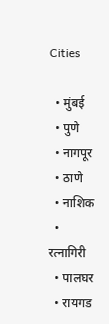Cities

  • मुंबई
  • पुणे
  • नागपूर
  • ठाणे
  • नाशिक
  • रत्नागिरी
  • पालघर
  • रायगड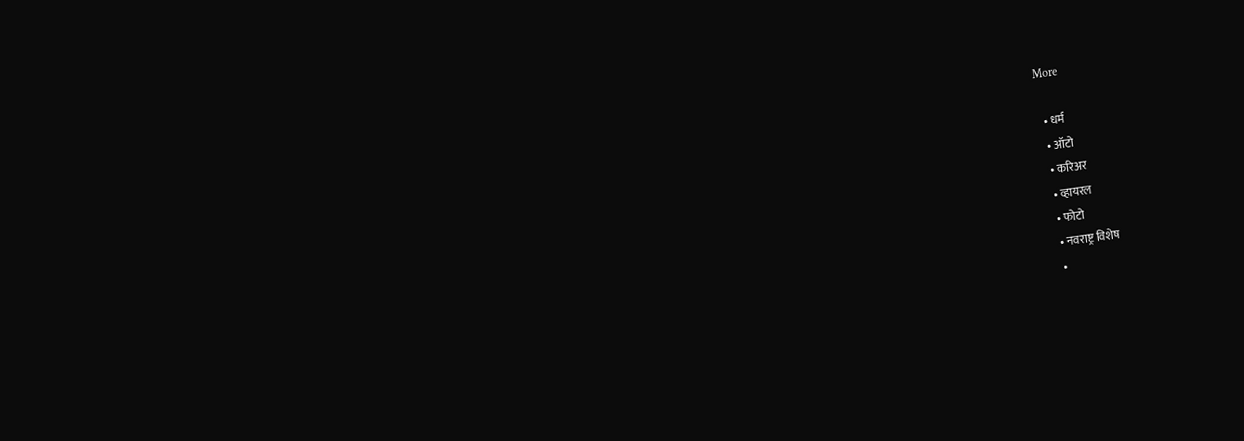More

  • धर्म
  • ऑटो
  • करिअर
  • व्हायरल
  • फोटो
  • नवराष्ट्र विशेष
  •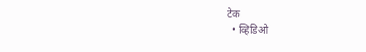टेक
  • व्हिडिओ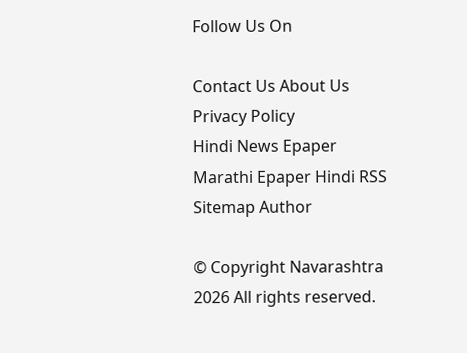Follow Us On

Contact Us About Us Privacy Policy
Hindi News Epaper Marathi Epaper Hindi RSS Sitemap Author

© Copyright Navarashtra 2026 All rights reserved.